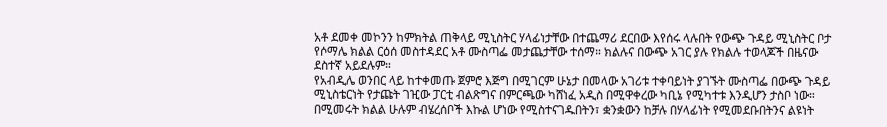አቶ ደመቀ መኮንን ከምክትል ጠቅላይ ሚኒስትር ሃላፊነታቸው በተጨማሪ ደርበው እየሰሩ ላሉበት የውጭ ጉዳይ ሚኒስትር ቦታ የሶማሌ ክልል ርዕሰ መስተዳደር አቶ ሙስጣፌ መታጨታቸው ተሰማ። ክልሉና በውጭ አገር ያሉ የክልሉ ተወላጆች በዜናው ደስተኛ አይደሉም።
የአብዲሌ ወንበር ላይ ከተቀመጡ ጀምሮ እጅግ በሚገርም ሁኔታ በመላው አገሪቱ ተቀባይነት ያገኙት ሙስጣፌ በውጭ ጉዳይ ሚኒስቴርነት የታጩት ገዢው ፓርቲ ብልጽግና በምርጫው ካሸነፈ አዲስ በሚዋቀረው ካቢኔ የሚካተቱ እንዲሆን ታስቦ ነው።
በሚመሩት ክልል ሁሉም ብሄረሰቦች እኩል ሆነው የሚስተናገዱበትን፣ ቋንቋውን ከቻሉ በሃላፊነት የሚመደቡበትንና ልዩነት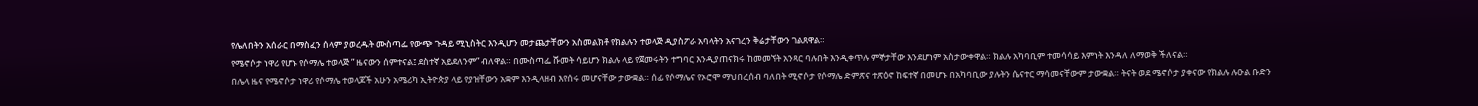የሌለበትን አሰራር በማስፈን ሰላም ያወረዱት ሙስጣፌ የውጭ ጉዳይ ሚኒስትር እንዲሆን መታጨታቸውን አስመልክቶ የክልሉን ተወላጅ ዲያስፖራ አባላትን አናገረን ቅሬታቸውን ገልጸዋል።
የሜኖሶታ ነዋሪ የሆኑ የሶማሌ ተወላጅ ” ዜናውን ሰምተናል፤ ደስተኛ አይደለንም” ብለዋል። በሙስጣፌ ሹመት ሳይሆን ክልሉ ላይ የጀመሩትን ተግባር እንዲያጠናክሩ ከመመኘት አንጻር ባሉበት እንዲቀጥሉ ምኞታቸው እንደሆነም አስታውቀዋል። ክልሉ አካባቢም ተመሳሳይ እምነት እንዳለ ለማወቅ ችለናል።
በሌላ ዜና የሜኖሶታ ነዋሪ የሶማሌ ተወላጆች አሁን አሜሪካ ኢትዮጵያ ላይ የያዝቸውን አቋም እንዲላዘብ እየሰሩ መሆናቸው ታውቋል። ሰፊ የሶማሌና የኦሮሞ ማህበረሰብ ባለበት ሚኖሶታ የሶማሌ ድምጽና ተጽዕኖ ከፍተኛ በመሆኑ በአካባቢው ያሉትን ሴናተር ማሳመናቸውም ታውቋል። ትናት ወደ ሜኖሶታ ያቀናው የክልሉ ሉዑል ቡድን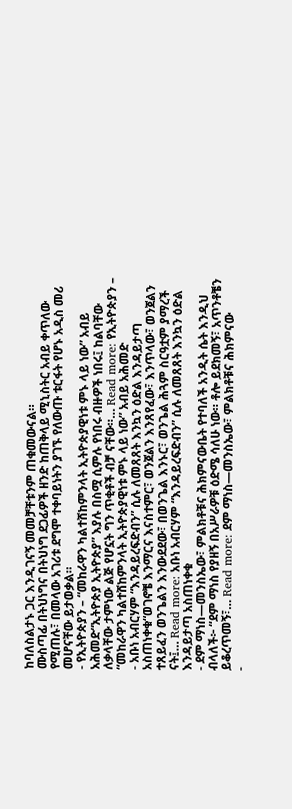ከባለስልታኑ ጋር እንዲገናኝ መመቻቸቱንም ጠቁመውናል።
ሙስጣፊ በትህነግና በትህነግ ደጋፊዎች ዘንድ ከጠቅላይ ሚኒስትር አብይ ቀጥለው የሚጠሉ፣ በመላው አገሪቱ ደግሞ ተቀባይነትን ያገኙ የለውጡ ቱርፋት የሆኑ አዲስ መሪ መሆናቸው ይታወቃል።
- የኢትዮጵያን – “መከራዋን ካልተሸከምንላት ኢትዮጵያዊነቱ ምኑ ላይ ነው” አብይ አሕመድ“ኢትዮጵያ ኢትዮጵያ” እያሉ በስሟ ሲምሉ የነበሩ ብዙዎች ነበሩ፤ ከልባቸው ለቃላቸው ታምነው ልጅ የሆኗት ግን ጥቂቶች ብቻ ናቸው።… Read more: የኢትዮጵያን – “መከራዋን ካልተሸከምንላት ኢትዮጵያዊነቱ ምኑ ላይ ነው” አብይ አሕመድ
- አቡነ አብርሃም “እንዳይረፍድብን” ሲሉ ለመጸጸት እንኳን ዕድል እንዳይታጣ አስጠነቀቁ“ወገኖቼ እንማርና እናስተምር፣ ወንጀልን እንጸየፈው፣ እንጥላው፣ ወንጀልን ተጸይፈን ወንጌልን እንውደደው፣ በወንጌል እንኑር፣ ወንጌል ሕጓም ስርዓቷም ያማረች ናት፤… Read more: አቡነ አብርሃም “እንዳይረፍድብን” ሲሉ ለመጸጸት እንኳን ዕድል እንዳይታጣ አስጠነቀቁ
- ደም ማነስ—መንስኤው፣ ምልክቶቹና ሕክምናውቤት የተባለች አንዲት ሴት እንዲህ ብላለች፦ “ደም ማነስ የያዘኝ በአሥራዎቹ ዕድሜ ሳለሁ ነው። ቶሎ ይደክመኝ፣ አጥንቶቼን ይቆረጥመኝ፣… Read more: ደም ማነስ—መንስኤው፣ ምልክቶቹና ሕክምናው
-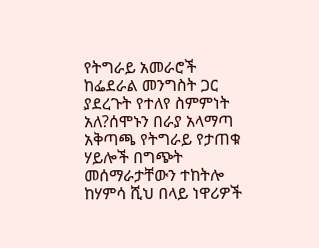የትግራይ አመራሮች ከፌደራል መንግስት ጋር ያደረጉት የተለየ ስምምነት አለ?ሰሞኑን በራያ አላማጣ አቅጣጫ የትግራይ የታጠቁ ሃይሎች በግጭት መሰማራታቸውን ተከትሎ ከሃምሳ ሺህ በላይ ነዋሪዎች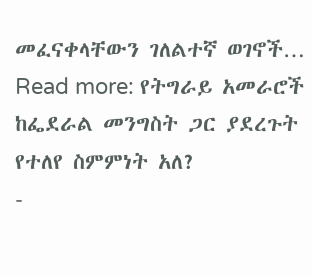መፈናቀላቸውን ገለልተኛ ወገኖች… Read more: የትግራይ አመራሮች ከፌደራል መንግስት ጋር ያደረጉት የተለየ ስምምነት አለ?
-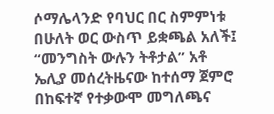ሶማሌላንድ የባህር በር ስምምነቱ በሁለት ወር ውስጥ ይቋጫል አለች፤ “መንግስት ውሉን ትቶታል” አቶ ኤሊያ መሰረትዜናው ከተሰማ ጀምሮ በከፍተኛ የተቃውሞ መግለጫና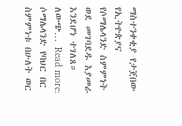ማስተንቀቂያ የታጀበው የኢትዮጵያና የሶማሌላንድ ስምምነት ወደ መገባደዱ እያመራ እንደሆነ ተገለጸ። ለውጭ… Read more: ሶማሌላንድ የባህር በር ስምምነቱ በሁለት ወር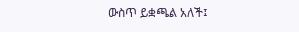ውስጥ ይቋጫል አለች፤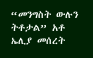“መንግስት ውሉን ትቶታል” አቶ ኤሊያ መሰረት